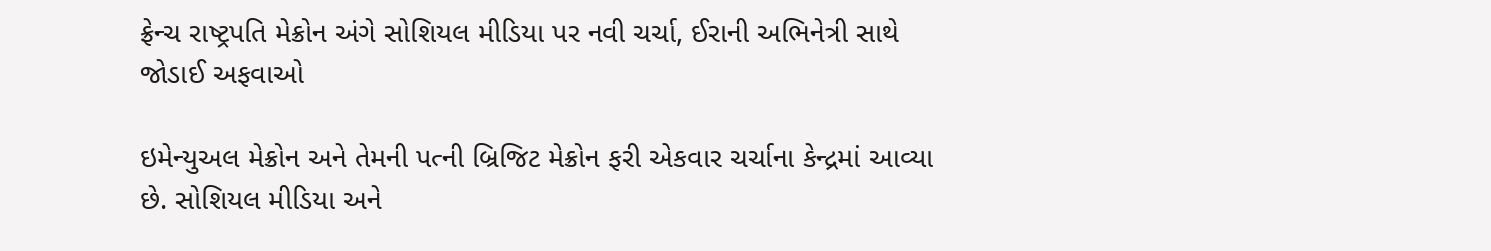ફ્રેન્ચ રાષ્ટ્રપતિ મેક્રોન અંગે સોશિયલ મીડિયા પર નવી ચર્ચા, ઈરાની અભિનેત્રી સાથે જોડાઈ અફવાઓ

ઇમેન્યુઅલ મેક્રોન અને તેમની પત્ની બ્રિજિટ મેક્રોન ફરી એકવાર ચર્ચાના કેન્દ્રમાં આવ્યા છે. સોશિયલ મીડિયા અને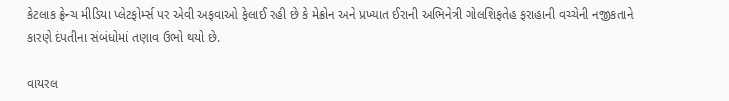કેટલાક ફ્રેન્ચ મીડિયા પ્લેટફોર્મ્સ પર એવી અફવાઓ ફેલાઈ રહી છે કે મેક્રોન અને પ્રખ્યાત ઈરાની અભિનેત્રી ગોલશિફતેહ ફરાહાની વચ્ચેની નજીકતાને કારણે દંપતીના સંબંધોમાં તણાવ ઉભો થયો છે.

વાયરલ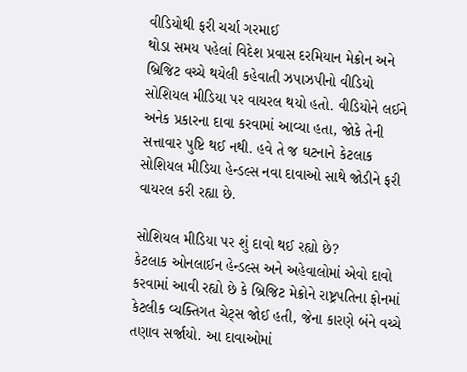વીડિયોથી ફરી ચર્ચા ગરમાઈ
થોડા સમય પહેલાં વિદેશ પ્રવાસ દરમિયાન મેક્રોન અને બ્રિજિટ વચ્ચે થયેલી કહેવાતી ઝપાઝપીનો વીડિયો સોશિયલ મીડિયા પર વાયરલ થયો હતો. વીડિયોને લઈને અનેક પ્રકારના દાવા કરવામાં આવ્યા હતા, જોકે તેની સત્તાવાર પુષ્ટિ થઈ નથી. હવે તે જ ઘટનાને કેટલાક સોશિયલ મીડિયા હેન્ડલ્સ નવા દાવાઓ સાથે જોડીને ફરી વાયરલ કરી રહ્યા છે.

સોશિયલ મીડિયા પર શું દાવો થઈ રહ્યો છે?
કેટલાક ઓનલાઈન હેન્ડલ્સ અને અહેવાલોમાં એવો દાવો કરવામાં આવી રહ્યો છે કે બ્રિજિટ મેક્રોને રાષ્ટ્રપતિના ફોનમાં કેટલીક વ્યક્તિગત ચેટ્સ જોઈ હતી, જેના કારણે બંને વચ્ચે તણાવ સર્જાયો. આ દાવાઓમાં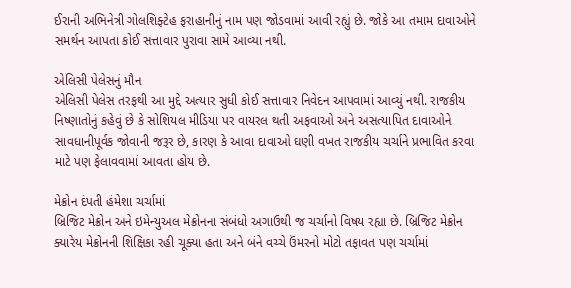ઈરાની અભિનેત્રી ગોલશિફ્ટેહ ફરાહાનીનું નામ પણ જોડવામાં આવી રહ્યું છે. જોકે આ તમામ દાવાઓને સમર્થન આપતા કોઈ સત્તાવાર પુરાવા સામે આવ્યા નથી.

એલિસી પેલેસનું મૌન
એલિસી પેલેસ તરફથી આ મુદ્દે અત્યાર સુધી કોઈ સત્તાવાર નિવેદન આપવામાં આવ્યું નથી. રાજકીય નિષ્ણાતોનું કહેવું છે કે સોશિયલ મીડિયા પર વાયરલ થતી અફવાઓ અને અસત્યાપિત દાવાઓને સાવધાનીપૂર્વક જોવાની જરૂર છે, કારણ કે આવા દાવાઓ ઘણી વખત રાજકીય ચર્ચાને પ્રભાવિત કરવા માટે પણ ફેલાવવામાં આવતા હોય છે.

મેક્રોન દંપતી હંમેશા ચર્ચામાં
બ્રિજિટ મેક્રોન અને ઇમેન્યુઅલ મેક્રોનના સંબંધો અગાઉથી જ ચર્ચાનો વિષય રહ્યા છે. બ્રિજિટ મેક્રોન ક્યારેય મેક્રોનની શિક્ષિકા રહી ચૂક્યા હતા અને બંને વચ્ચે ઉંમરનો મોટો તફાવત પણ ચર્ચામાં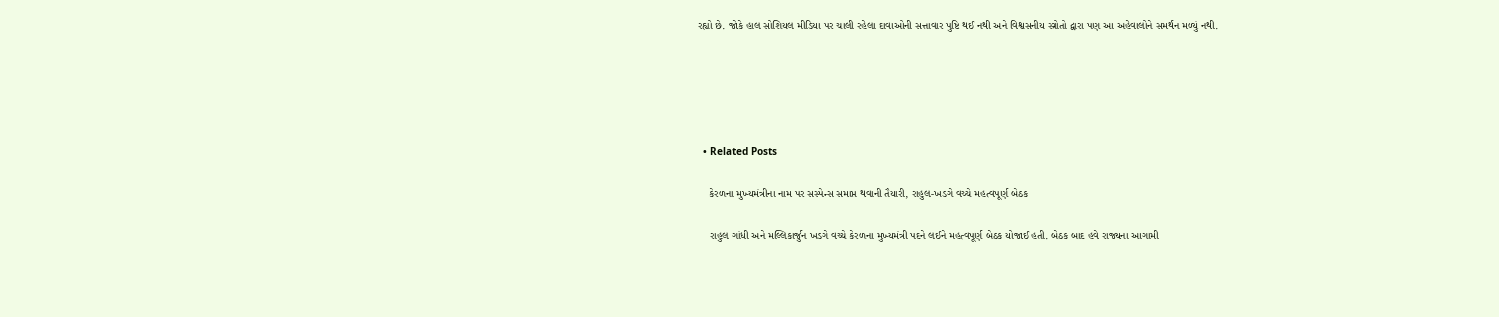રહ્યો છે. જોકે હાલ સોશિયલ મીડિયા પર ચાલી રહેલા દાવાઓની સત્તાવાર પુષ્ટિ થઈ નથી અને વિશ્વસનીય સ્ત્રોતો દ્વારા પણ આ અહેવાલોને સમર્થન મળ્યું નથી.





  • Related Posts

    કેરળના મુખ્યમંત્રીના નામ પર સસ્પેન્સ સમાપ્ત થવાની તૈયારી, રાહુલ-ખડગે વચ્ચે મહત્વપૂર્ણ બેઠક

    રાહુલ ગાંધી અને મલ્લિકાર્જુન ખડગે વચ્ચે કેરળના મુખ્યમંત્રી પદને લઈને મહત્વપૂર્ણ બેઠક યોજાઈ હતી. બેઠક બાદ હવે રાજ્યના આગામી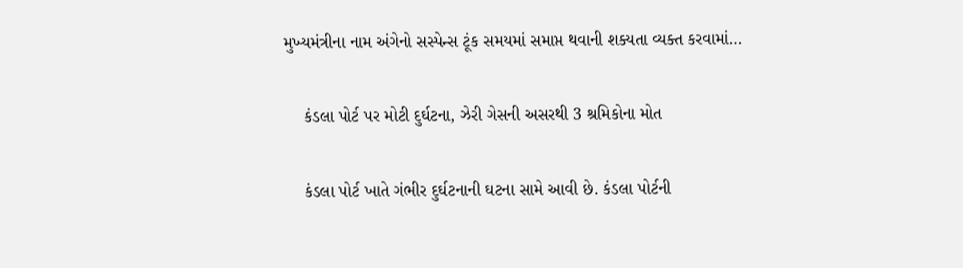મુખ્યમંત્રીના નામ અંગેનો સસ્પેન્સ ટૂંક સમયમાં સમાપ્ત થવાની શક્યતા વ્યક્ત કરવામાં…

    કંડલા પોર્ટ પર મોટી દુર્ઘટના, ઝેરી ગેસની અસરથી 3 શ્રમિકોના મોત

    કંડલા પોર્ટ ખાતે ગંભીર દુર્ઘટનાની ઘટના સામે આવી છે. કંડલા પોર્ટની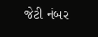જેટી નંબર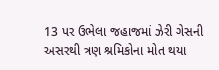13 પર ઉભેલા જહાજમાં ઝેરી ગેસની અસરથી ત્રણ શ્રમિકોના મોત થયા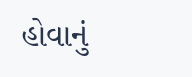હોવાનું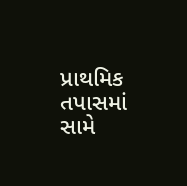પ્રાથમિક તપાસમાં સામે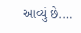આવ્યું છે.…